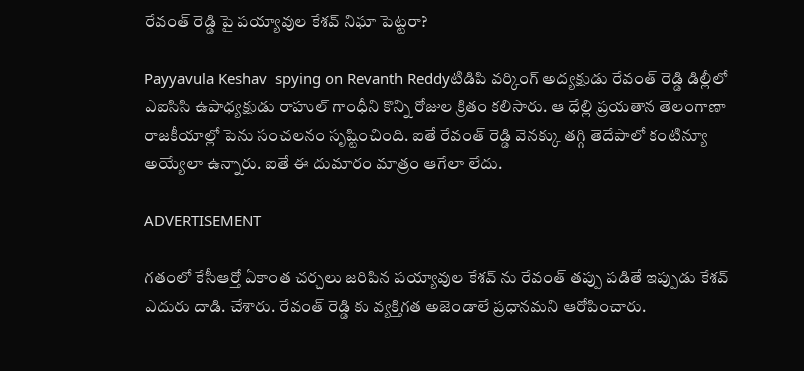రేవంత్ రెడ్డి పై పయ్యావుల కేశవ్ నిఘా పెట్టరా?

Payyavula Keshav  spying on Revanth Reddyటిడిపి వర్కింగ్ అద్యక్షుడు రేవంత్ రెడ్డి డిల్లీలో ఎఐసిసి ఉపాధ్యక్షుడు రాహుల్ గాంధీని కొన్ని రోజుల క్రితం కలిసారు. ఆ ధేల్లి ప్రయతాన తెలంగాణా రాజకీయాల్లో పెను సంచలనం సృష్టించింది. ఐతే రేవంత్ రెడ్డి వెనక్కు తగ్గి తెదేపాలో కంటిన్యూ అయ్యేలా ఉన్నారు. ఐతే ఈ దుమారం మాత్రం ఆగేలా లేదు.

ADVERTISEMENT

గతంలో కేసీఆర్తో ఏకాంత చర్చలు జరిపిన పయ్యావుల కేశవ్ ను రేవంత్ తప్పు పడితే ఇప్పుడు కేశవ్ ఎదురు దాడి. చేశారు. రేవంత్ రెడ్డి కు వ్యక్తిగత అజెండాలే ప్రధానమని ఆరోపించారు.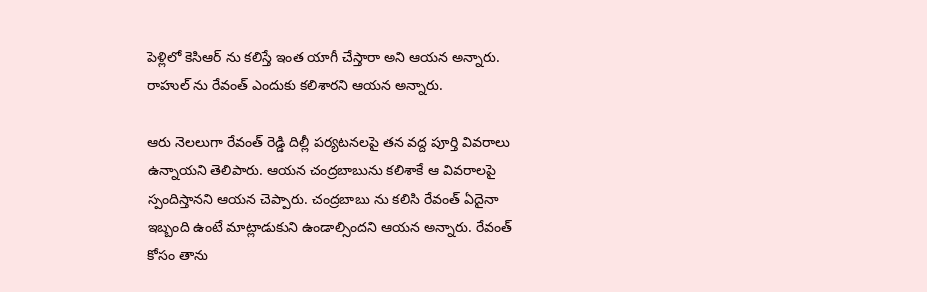పెళ్లిలో కెసిఆర్ ను కలిస్తే ఇంత యాగీ చేస్తారా అని ఆయన అన్నారు. రాహుల్ ను రేవంత్ ఎందుకు కలిశారని ఆయన అన్నారు.

ఆరు నెలలుగా రేవంత్‌ రెడ్డి దిల్లీ పర్యటనలపై తన వద్ద పూర్తి వివరాలు ఉన్నాయని తెలిపారు. ఆయన చంద్రబాబును కలిశాకే ఆ వివరాలపై స్పందిస్తానని ఆయన చెప్పారు. చంద్రబాబు ను కలిసి రేవంత్ ఏదైనా ఇబ్బంది ఉంటే మాట్లాడుకుని ఉండాల్సిందని ఆయన అన్నారు. రేవంత్ కోసం తాను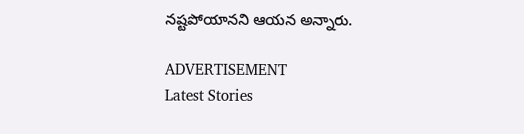నష్టపోయానని ఆయన అన్నారు.

ADVERTISEMENT
Latest Stories